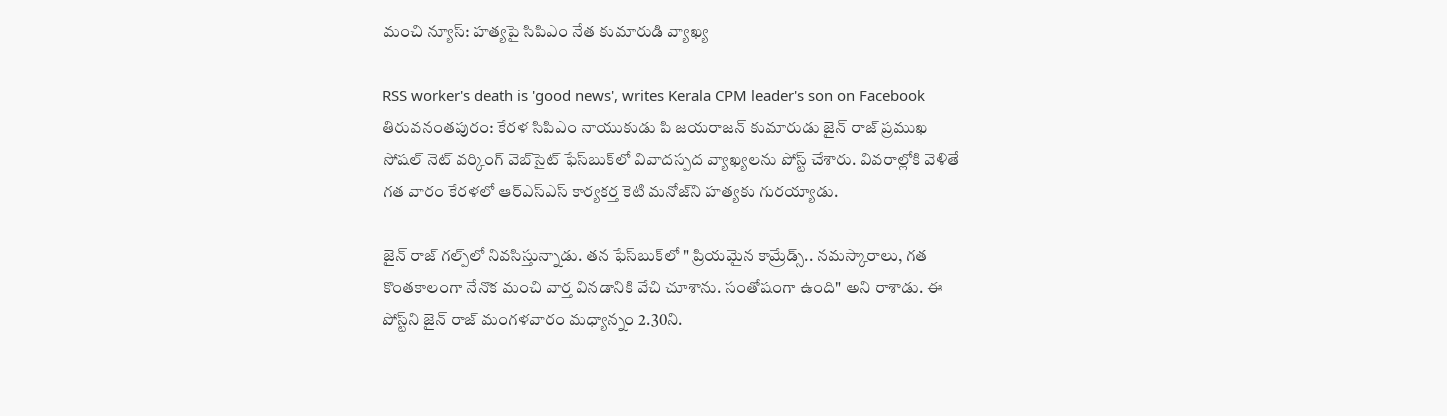మంచి న్యూస్: హత్యపై సిపిఎం నేత కుమారుడి వ్యాఖ్య

RSS worker's death is 'good news', writes Kerala CPM leader's son on Facebook
తిరువనంతపురం: కేరళ సిపిఎం నాయుకుడు పి జయరాజన్ కుమారుడు జైన్ రాజ్ ప్రముఖ సోషల్ నెట్ వర్కింగ్ వెబ్‌సైట్ ఫేస్‌బుక్‌లో వివాదస్పద వ్యాఖ్యలను పోస్ట్ చేశారు. వివరాల్లోకి వెళితే గత వారం కేరళలో ఆర్ఎస్ఎస్ కార్యకర్త కెటి మనోజ్‌ని హత్యకు గురయ్యాడు.

జైన్ రాజ్ గల్ప్‌లో నివసిస్తున్నాడు. తన ఫేస్‌బుక్‌లో " ప్రియమైన కామ్రేడ్స్.. నమస్కారాలు, గత కొంతకాలంగా నేనొక మంచి వార్త వినడానికి వేచి చూశాను. సంతోషంగా ఉంది" అని రాశాడు. ఈ పోస్ట్‌ని జైన్ రాజ్ మంగళవారం మధ్యాన్నం 2.30ని.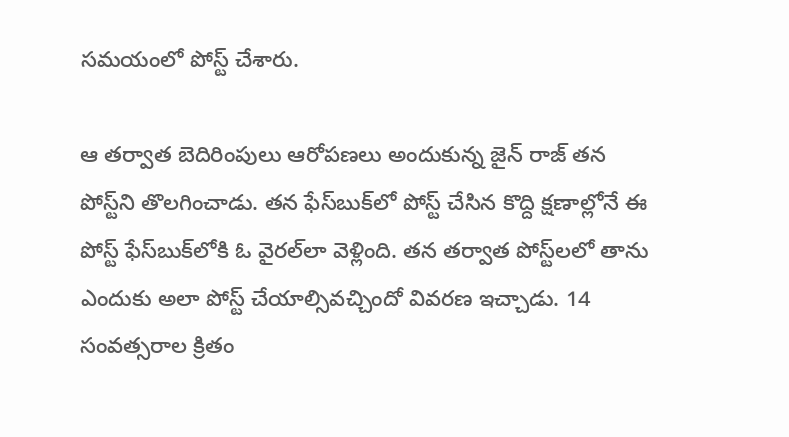సమయంలో పోస్ట్ చేశారు.

ఆ తర్వాత బెదిరింపులు ఆరోపణలు అందుకున్న జైన్ రాజ్ తన పోస్ట్‌ని తొలగించాడు. తన ఫేస్‌బుక్‌లో పోస్ట్ చేసిన కొద్ది క్షణాల్లోనే ఈ పోస్ట్ ఫేస్‌బుక్‌లోకి ఓ వైరల్‌లా వెళ్లింది. తన తర్వాత పోస్ట్‌లలో తాను ఎందుకు అలా పోస్ట్ చేయాల్సివచ్చిందో వివరణ ఇచ్చాడు. 14 సంవత్సరాల క్రితం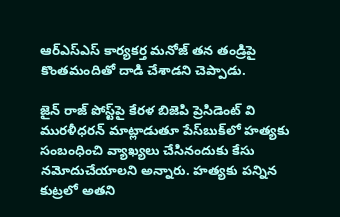ఆర్ఎస్ఎస్ కార్యకర్త మనోజ్ తన తండ్రిపై కొంతమందితో దాడి చేశాడని చెప్పాడు.

జైన్ రాజ్ పోస్ట్‌పై కేరళ బిజెపి ప్రెసిడెంట్ వి మురళీధరన్ మాట్లాడుతూ పేస్‌‌బుక్‌లో హత్యకు సంబంధించి వ్యాఖ్యలు చేసినందుకు కేసు నమోదుచేయాలని అన్నారు. హత్యకు పన్నిన కుట్రలో అతని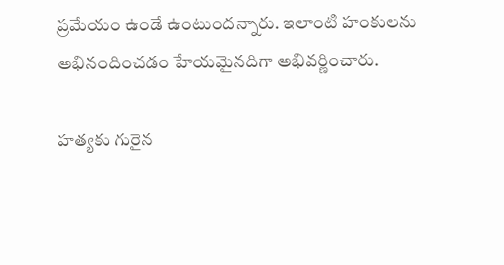ప్రమేయం ఉండే ఉంటుందన్నారు. ఇలాంటి హంకులను అభినందించడం హేయమైనదిగా అభివర్ణించారు.

హత్యకు గురైన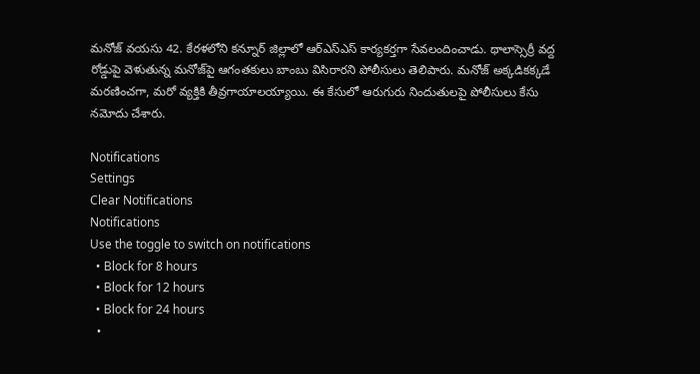మనోజ్ వయసు 42. కేరళలోని కన్నూర్‌ జిల్లాలో ఆర్‌ఎస్‌ఎస్‌ కార్యకర్తగా సేవలందించాడు. థాలాస్సెర్రీ వద్ద రోడ్డుపై వెళుతున్న మనోజ్‌పై ఆగంతకులు బాంబు విసిరారని పోలీసులు తెలిపారు. మనోజ్ అక్కడికక్కడే మరణించగా, మరో వ్యక్తికి తీవ్రగాయాలయ్యాయి. ఈ కేసులో ఆరుగురు నిందుతులపై పోలీసులు కేసు నమోదు చేశారు.

Notifications
Settings
Clear Notifications
Notifications
Use the toggle to switch on notifications
  • Block for 8 hours
  • Block for 12 hours
  • Block for 24 hours
  •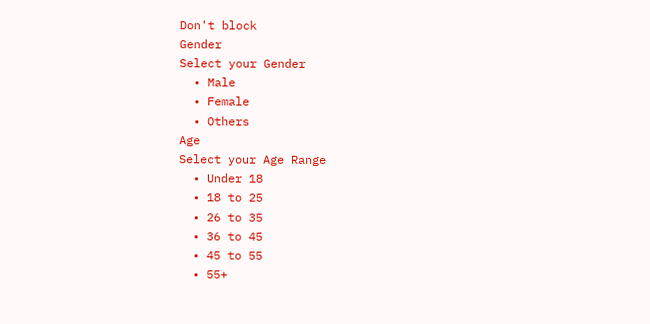Don't block
Gender
Select your Gender
  • Male
  • Female
  • Others
Age
Select your Age Range
  • Under 18
  • 18 to 25
  • 26 to 35
  • 36 to 45
  • 45 to 55
  • 55+